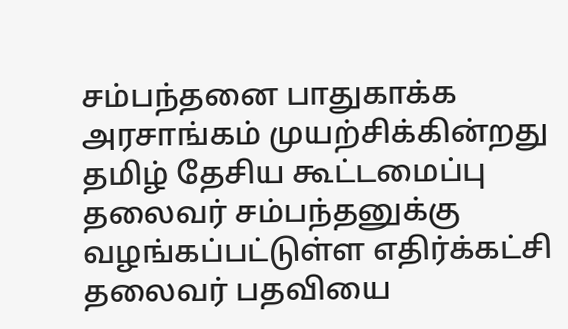சம்பந்தனை பாதுகாக்க அரசாங்கம் முயற்சிக்கின்றது
தமிழ் தேசிய கூட்டமைப்பு தலைவர் சம்பந்தனுக்கு வழங்கப்பட்டுள்ள எதிர்க்கட்சி தலைவர் பதவியை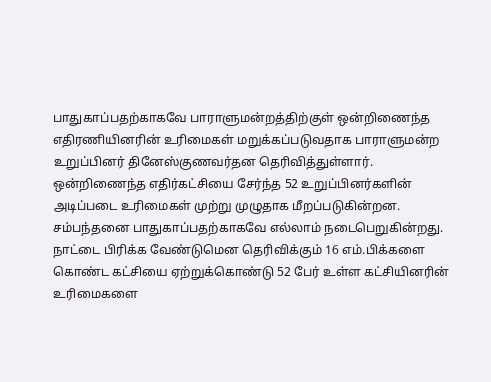பாதுகாப்பதற்காகவே பாராளுமன்றத்திற்குள் ஒன்றிணைந்த எதிரணியினரின் உரிமைகள் மறுக்கப்படுவதாக பாராளுமன்ற உறுப்பினர் தினேஸ்குணவர்தன தெரிவித்துள்ளார்.
ஒன்றிணைந்த எதிர்கட்சியை சேர்ந்த 52 உறுப்பினர்களின் அடிப்படை உரிமைகள் முற்று முழுதாக மீறப்படுகின்றன. சம்பந்தனை பாதுகாப்பதற்காகவே எல்லாம் நடைபெறுகின்றது. நாட்டை பிரிக்க வேண்டுமென தெரிவிக்கும் 16 எம்.பிக்களை கொண்ட கட்சியை ஏற்றுக்கொண்டு 52 பேர் உள்ள கட்சியினரின் உரிமைகளை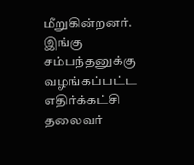மீறுகின்றனர். இங்கு சம்பந்தனுக்கு வழங்கப்பட்ட எதிர்க்கட்சி தலைவர்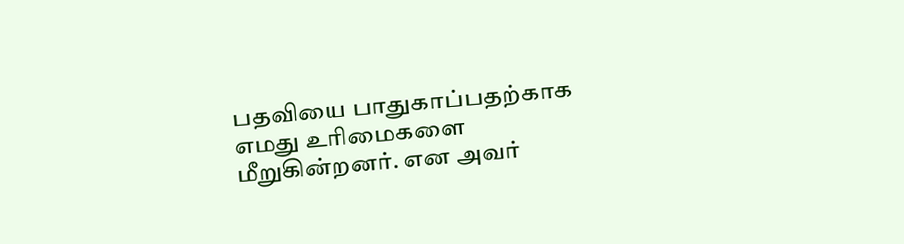பதவியை பாதுகாப்பதற்காக எமது உரிமைகளை மீறுகின்றனர். என அவர்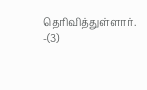தெரிவித்துள்ளார். -(3)